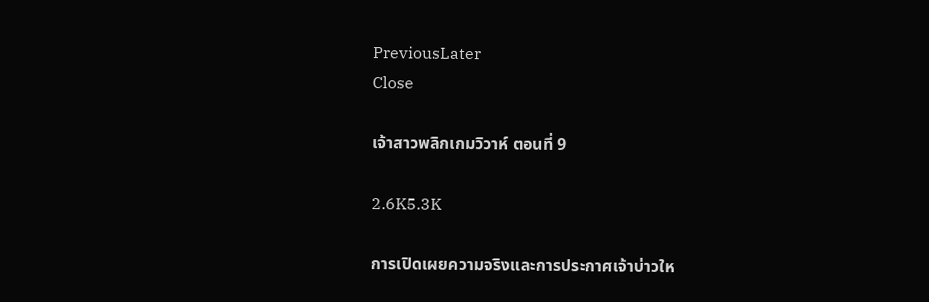PreviousLater
Close

เจ้าสาวพลิกเกมวิวาห์ ตอนที่ 9

2.6K5.3K

การเปิดเผยความจริงและการประกาศเจ้าบ่าวให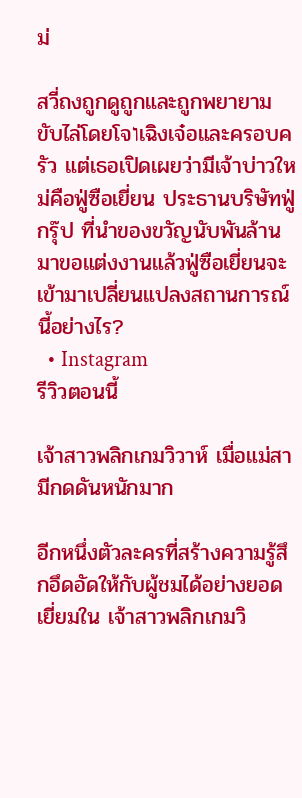ม่

สวี่ถงถูกดูถูกและถูกพยายามขับไล่โดยโจוเฉิงเจ๋อและครอบครัว แต่เธอเปิดเผยว่ามีเจ้าบ่าวใหม่คือฟู่ซือเยี่ยน ประธานบริษัทฟู่กรุ๊ป ที่นำของขวัญนับพันล้านมาขอแต่งงานแล้วฟู่ซือเยี่ยนจะเข้ามาเปลี่ยนแปลงสถานการณ์นี้อย่างไร?
  • Instagram
รีวิวตอนนี้

เจ้าสาวพลิกเกมวิวาห์ เมื่อแม่สามีกดดันหนักมาก

อีกหนึ่งตัวละครที่สร้างความรู้สึกอึดอัดให้กับผู้ชมได้อย่างยอดเยี่ยมใน เจ้าสาวพลิกเกมวิ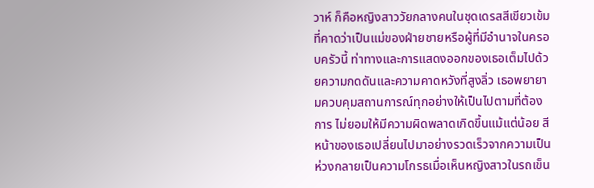วาห์ ก็คือหญิงสาววัยกลางคนในชุดเดรสสีเขียวเข้มที่คาดว่าเป็นแม่ของฝ่ายชายหรือผู้ที่มีอำนาจในครอบครัวนี้ ท่าทางและการแสดงออกของเธอเต็มไปด้วยความกดดันและความคาดหวังที่สูงลิ่ว เธอพยายามควบคุมสถานการณ์ทุกอย่างให้เป็นไปตามที่ต้องการ ไม่ยอมให้มีความผิดพลาดเกิดขึ้นแม้แต่น้อย สีหน้าของเธอเปลี่ยนไปมาอย่างรวดเร็วจากความเป็นห่วงกลายเป็นความโกรธเมื่อเห็นหญิงสาวในรถเข็น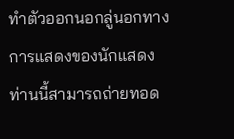ทำตัวออกนอกลู่นอกทาง การแสดงของนักแสดงท่านนี้สามารถถ่ายทอด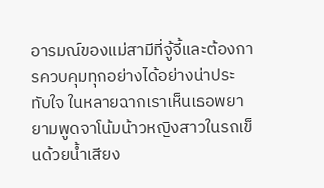อารมณ์ของแม่สามีที่จู้จี้และต้องการควบคุมทุกอย่างได้อย่างน่าประทับใจ ในหลายฉากเราเห็นเธอพยายามพูดจาโน้มน้าวหญิงสาวในรถเข็นด้วยน้ำเสียง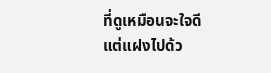ที่ดูเหมือนจะใจดีแต่แฝงไปด้ว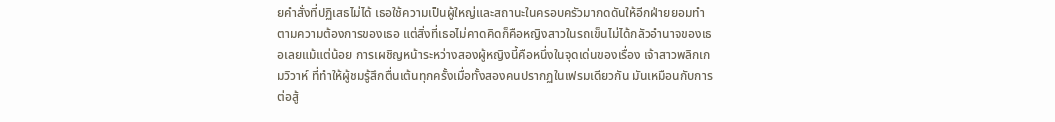ยคำสั่งที่ปฏิเสธไม่ได้ เธอใช้ความเป็นผู้ใหญ่และสถานะในครอบครัวมากดดันให้อีกฝ่ายยอมทำตามความต้องการของเธอ แต่สิ่งที่เธอไม่คาดคิดก็คือหญิงสาวในรถเข็นไม่ได้กลัวอำนาจของเธอเลยแม้แต่น้อย การเผชิญหน้าระหว่างสองผู้หญิงนี้คือหนึ่งในจุดเด่นของเรื่อง เจ้าสาวพลิกเกมวิวาห์ ที่ทำให้ผู้ชมรู้สึกตื่นเต้นทุกครั้งเมื่อทั้งสองคนปรากฏในเฟรมเดียวกัน มันเหมือนกับการต่อสู้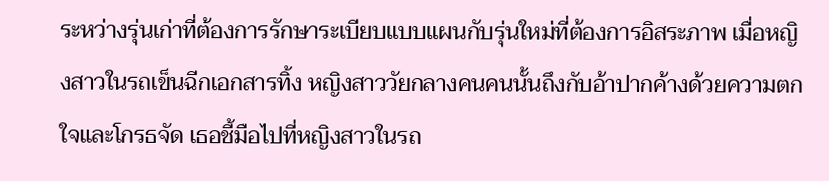ระหว่างรุ่นเก่าที่ต้องการรักษาระเบียบแบบแผนกับรุ่นใหม่ที่ต้องการอิสระภาพ เมื่อหญิงสาวในรถเข็นฉีกเอกสารทิ้ง หญิงสาววัยกลางคนคนนั้นถึงกับอ้าปากค้างด้วยความตกใจและโกรธจัด เธอชี้มือไปที่หญิงสาวในรถ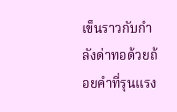เข็นราวกับกำลังด่าทอด้วยถ้อยคำที่รุนแรง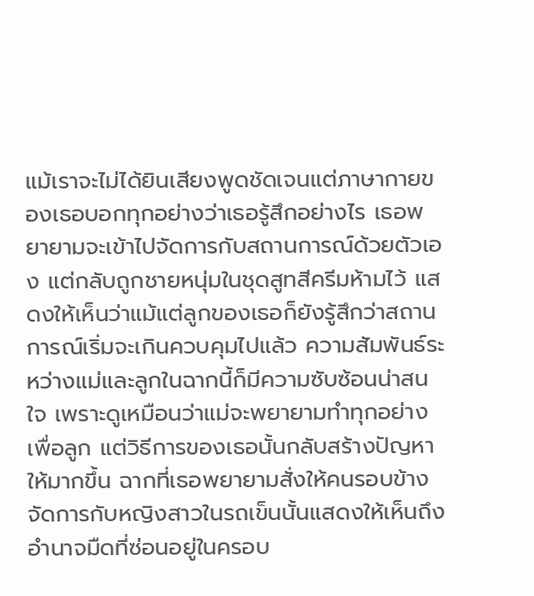แม้เราจะไม่ได้ยินเสียงพูดชัดเจนแต่ภาษากายของเธอบอกทุกอย่างว่าเธอรู้สึกอย่างไร เธอพยายามจะเข้าไปจัดการกับสถานการณ์ด้วยตัวเอง แต่กลับถูกชายหนุ่มในชุดสูทสีครีมห้ามไว้ แสดงให้เห็นว่าแม้แต่ลูกของเธอก็ยังรู้สึกว่าสถานการณ์เริ่มจะเกินควบคุมไปแล้ว ความสัมพันธ์ระหว่างแม่และลูกในฉากนี้ก็มีความซับซ้อนน่าสนใจ เพราะดูเหมือนว่าแม่จะพยายามทำทุกอย่างเพื่อลูก แต่วิธีการของเธอนั้นกลับสร้างปัญหาให้มากขึ้น ฉากที่เธอพยายามสั่งให้คนรอบข้างจัดการกับหญิงสาวในรถเข็นนั้นแสดงให้เห็นถึงอำนาจมืดที่ซ่อนอยู่ในครอบ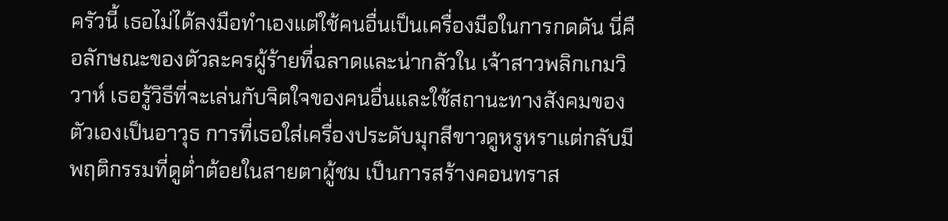ครัวนี้ เธอไม่ได้ลงมือทำเองแต่ใช้คนอื่นเป็นเครื่องมือในการกดดัน นี่คือลักษณะของตัวละครผู้ร้ายที่ฉลาดและน่ากลัวใน เจ้าสาวพลิกเกมวิวาห์ เธอรู้วิธีที่จะเล่นกับจิตใจของคนอื่นและใช้สถานะทางสังคมของตัวเองเป็นอาวุธ การที่เธอใส่เครื่องประดับมุกสีขาวดูหรูหราแต่กลับมีพฤติกรรมที่ดูต่ำต้อยในสายตาผู้ชม เป็นการสร้างคอนทราส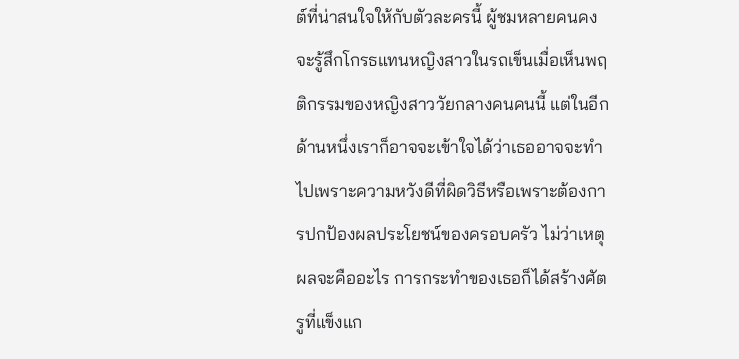ต์ที่น่าสนใจให้กับตัวละครนี้ ผู้ชมหลายคนคงจะรู้สึกโกรธแทนหญิงสาวในรถเข็นเมื่อเห็นพฤติกรรมของหญิงสาววัยกลางคนคนนี้ แต่ในอีกด้านหนึ่งเราก็อาจจะเข้าใจได้ว่าเธออาจจะทำไปเพราะความหวังดีที่ผิดวิธีหรือเพราะต้องการปกป้องผลประโยชน์ของครอบครัว ไม่ว่าเหตุผลจะคืออะไร การกระทำของเธอก็ได้สร้างศัตรูที่แข็งแก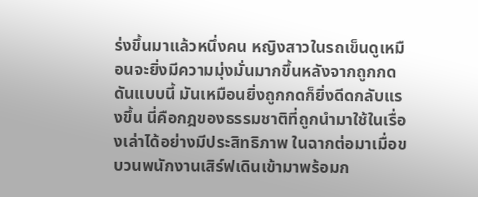ร่งขึ้นมาแล้วหนึ่งคน หญิงสาวในรถเข็นดูเหมือนจะยิ่งมีความมุ่งมั่นมากขึ้นหลังจากถูกกดดันแบบนี้ มันเหมือนยิ่งถูกกดก็ยิ่งดีดกลับแรงขึ้น นี่คือกฎของธรรมชาติที่ถูกนำมาใช้ในเรื่องเล่าได้อย่างมีประสิทธิภาพ ในฉากต่อมาเมื่อขบวนพนักงานเสิร์ฟเดินเข้ามาพร้อมก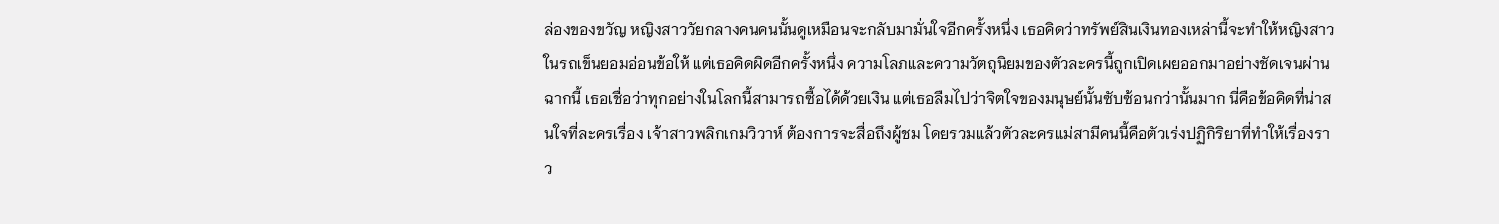ล่องของขวัญ หญิงสาววัยกลางคนคนนั้นดูเหมือนจะกลับมามั่นใจอีกครั้งหนึ่ง เธอคิดว่าทรัพย์สินเงินทองเหล่านี้จะทำให้หญิงสาวในรถเข็นยอมอ่อนข้อให้ แต่เธอคิดผิดอีกครั้งหนึ่ง ความโลภและความวัตถุนิยมของตัวละครนี้ถูกเปิดเผยออกมาอย่างชัดเจนผ่านฉากนี้ เธอเชื่อว่าทุกอย่างในโลกนี้สามารถซื้อได้ด้วยเงิน แต่เธอลืมไปว่าจิตใจของมนุษย์นั้นซับซ้อนกว่านั้นมาก นี่คือข้อคิดที่น่าสนใจที่ละครเรื่อง เจ้าสาวพลิกเกมวิวาห์ ต้องการจะสื่อถึงผู้ชม โดยรวมแล้วตัวละครแม่สามีคนนี้คือตัวเร่งปฏิกิริยาที่ทำให้เรื่องราว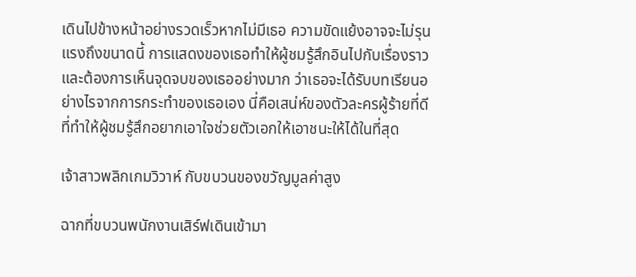เดินไปข้างหน้าอย่างรวดเร็วหากไม่มีเธอ ความขัดแย้งอาจจะไม่รุนแรงถึงขนาดนี้ การแสดงของเธอทำให้ผู้ชมรู้สึกอินไปกับเรื่องราวและต้องการเห็นจุดจบของเธออย่างมาก ว่าเธอจะได้รับบทเรียนอย่างไรจากการกระทำของเธอเอง นี่คือเสน่ห์ของตัวละครผู้ร้ายที่ดี ที่ทำให้ผู้ชมรู้สึกอยากเอาใจช่วยตัวเอกให้เอาชนะให้ได้ในที่สุด

เจ้าสาวพลิกเกมวิวาห์ กับขบวนของขวัญมูลค่าสูง

ฉากที่ขบวนพนักงานเสิร์ฟเดินเข้ามา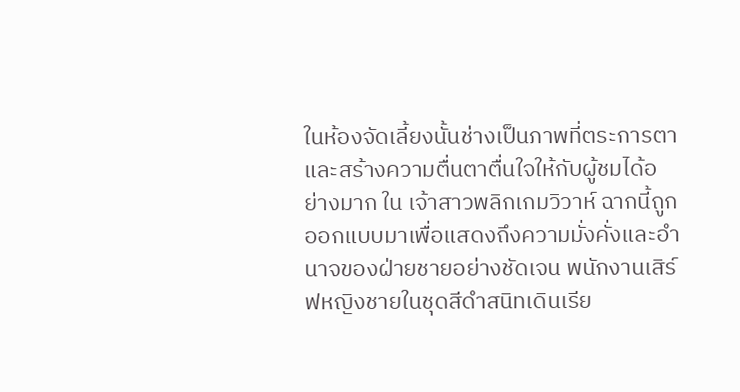ในห้องจัดเลี้ยงนั้นช่างเป็นภาพที่ตระการตาและสร้างความตื่นตาตื่นใจให้กับผู้ชมได้อย่างมาก ใน เจ้าสาวพลิกเกมวิวาห์ ฉากนี้ถูกออกแบบมาเพื่อแสดงถึงความมั่งคั่งและอำนาจของฝ่ายชายอย่างชัดเจน พนักงานเสิร์ฟหญิงชายในชุดสีดำสนิทเดินเรีย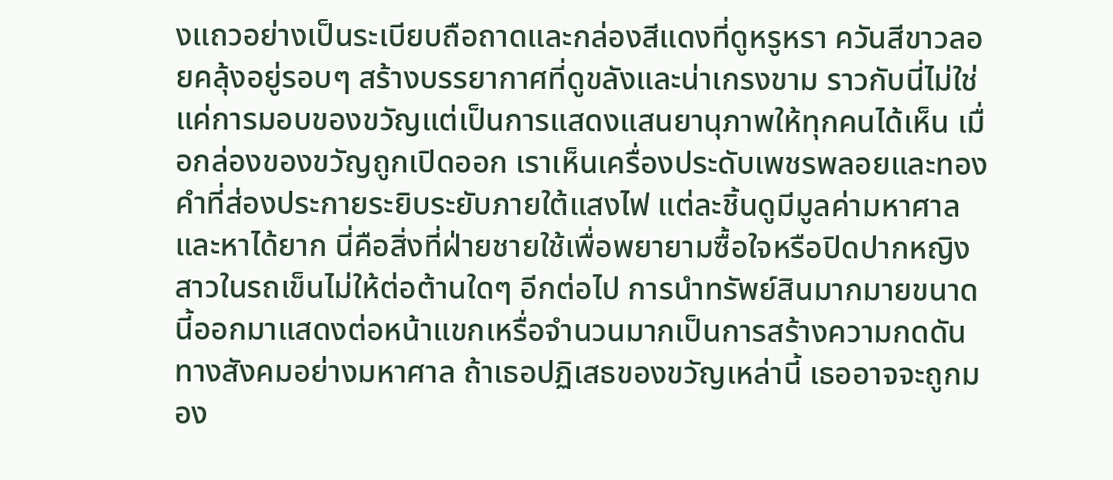งแถวอย่างเป็นระเบียบถือถาดและกล่องสีแดงที่ดูหรูหรา ควันสีขาวลอยคลุ้งอยู่รอบๆ สร้างบรรยากาศที่ดูขลังและน่าเกรงขาม ราวกับนี่ไม่ใช่แค่การมอบของขวัญแต่เป็นการแสดงแสนยานุภาพให้ทุกคนได้เห็น เมื่อกล่องของขวัญถูกเปิดออก เราเห็นเครื่องประดับเพชรพลอยและทองคำที่ส่องประกายระยิบระยับภายใต้แสงไฟ แต่ละชิ้นดูมีมูลค่ามหาศาลและหาได้ยาก นี่คือสิ่งที่ฝ่ายชายใช้เพื่อพยายามซื้อใจหรือปิดปากหญิงสาวในรถเข็นไม่ให้ต่อต้านใดๆ อีกต่อไป การนำทรัพย์สินมากมายขนาดนี้ออกมาแสดงต่อหน้าแขกเหรื่อจำนวนมากเป็นการสร้างความกดดันทางสังคมอย่างมหาศาล ถ้าเธอปฏิเสธของขวัญเหล่านี้ เธออาจจะถูกมอง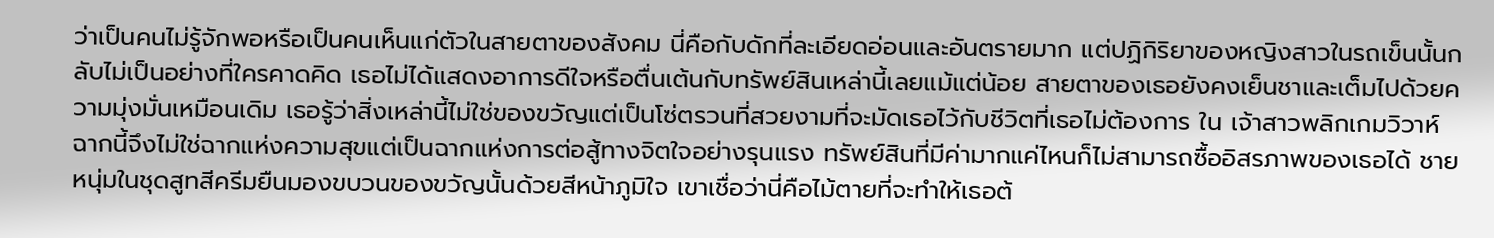ว่าเป็นคนไม่รู้จักพอหรือเป็นคนเห็นแก่ตัวในสายตาของสังคม นี่คือกับดักที่ละเอียดอ่อนและอันตรายมาก แต่ปฏิกิริยาของหญิงสาวในรถเข็นนั้นกลับไม่เป็นอย่างที่ใครคาดคิด เธอไม่ได้แสดงอาการดีใจหรือตื่นเต้นกับทรัพย์สินเหล่านี้เลยแม้แต่น้อย สายตาของเธอยังคงเย็นชาและเต็มไปด้วยความมุ่งมั่นเหมือนเดิม เธอรู้ว่าสิ่งเหล่านี้ไม่ใช่ของขวัญแต่เป็นโซ่ตรวนที่สวยงามที่จะมัดเธอไว้กับชีวิตที่เธอไม่ต้องการ ใน เจ้าสาวพลิกเกมวิวาห์ ฉากนี้จึงไม่ใช่ฉากแห่งความสุขแต่เป็นฉากแห่งการต่อสู้ทางจิตใจอย่างรุนแรง ทรัพย์สินที่มีค่ามากแค่ไหนก็ไม่สามารถซื้ออิสรภาพของเธอได้ ชายหนุ่มในชุดสูทสีครีมยืนมองขบวนของขวัญนั้นด้วยสีหน้าภูมิใจ เขาเชื่อว่านี่คือไม้ตายที่จะทำให้เธอต้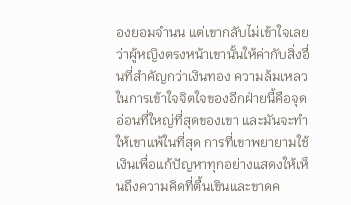องยอมจำนน แต่เขากลับไม่เข้าใจเลยว่าผู้หญิงตรงหน้าเขานั้นให้ค่ากับสิ่งอื่นที่สำคัญกว่าเงินทอง ความล้มเหลวในการเข้าใจจิตใจของอีกฝ่ายนี้คือจุดอ่อนที่ใหญ่ที่สุดของเขา และมันจะทำให้เขาแพ้ในที่สุด การที่เขาพยายามใช้เงินเพื่อแก้ปัญหาทุกอย่างแสดงให้เห็นถึงความคิดที่ตื้นเขินและขาดค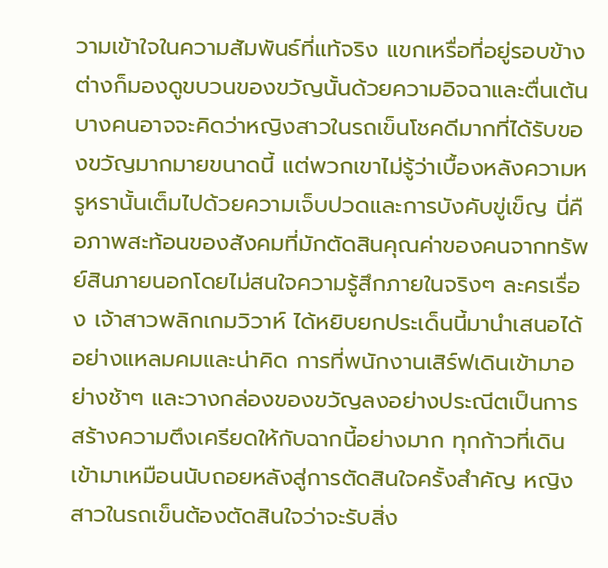วามเข้าใจในความสัมพันธ์ที่แท้จริง แขกเหรื่อที่อยู่รอบข้างต่างก็มองดูขบวนของขวัญนั้นด้วยความอิจฉาและตื่นเต้น บางคนอาจจะคิดว่าหญิงสาวในรถเข็นโชคดีมากที่ได้รับของขวัญมากมายขนาดนี้ แต่พวกเขาไม่รู้ว่าเบื้องหลังความหรูหรานั้นเต็มไปด้วยความเจ็บปวดและการบังคับขู่เข็ญ นี่คือภาพสะท้อนของสังคมที่มักตัดสินคุณค่าของคนจากทรัพย์สินภายนอกโดยไม่สนใจความรู้สึกภายในจริงๆ ละครเรื่อง เจ้าสาวพลิกเกมวิวาห์ ได้หยิบยกประเด็นนี้มานำเสนอได้อย่างแหลมคมและน่าคิด การที่พนักงานเสิร์ฟเดินเข้ามาอย่างช้าๆ และวางกล่องของขวัญลงอย่างประณีตเป็นการสร้างความตึงเครียดให้กับฉากนี้อย่างมาก ทุกก้าวที่เดินเข้ามาเหมือนนับถอยหลังสู่การตัดสินใจครั้งสำคัญ หญิงสาวในรถเข็นต้องตัดสินใจว่าจะรับสิ่ง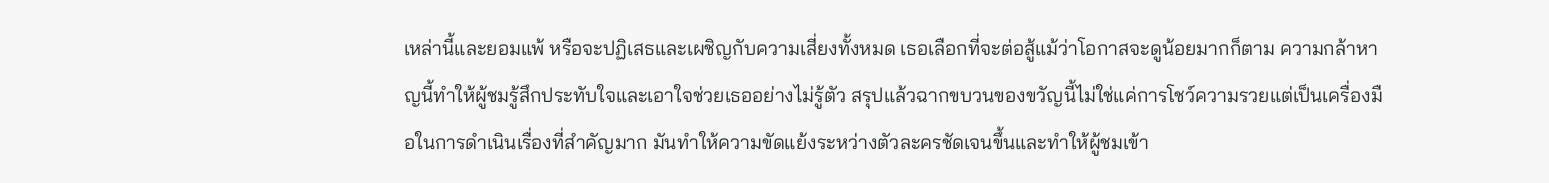เหล่านี้และยอมแพ้ หรือจะปฏิเสธและเผชิญกับความเสี่ยงทั้งหมด เธอเลือกที่จะต่อสู้แม้ว่าโอกาสจะดูน้อยมากก็ตาม ความกล้าหาญนี้ทำให้ผู้ชมรู้สึกประทับใจและเอาใจช่วยเธออย่างไม่รู้ตัว สรุปแล้วฉากขบวนของขวัญนี้ไม่ใช่แค่การโชว์ความรวยแต่เป็นเครื่องมือในการดำเนินเรื่องที่สำคัญมาก มันทำให้ความขัดแย้งระหว่างตัวละครชัดเจนขึ้นและทำให้ผู้ชมเข้า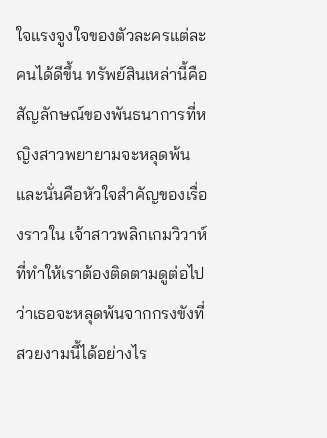ใจแรงจูงใจของตัวละครแต่ละคนได้ดีขึ้น ทรัพย์สินเหล่านี้คือสัญลักษณ์ของพันธนาการที่หญิงสาวพยายามจะหลุดพ้น และนั่นคือหัวใจสำคัญของเรื่องราวใน เจ้าสาวพลิกเกมวิวาห์ ที่ทำให้เราต้องติดตามดูต่อไปว่าเธอจะหลุดพ้นจากกรงขังที่สวยงามนี้ได้อย่างไร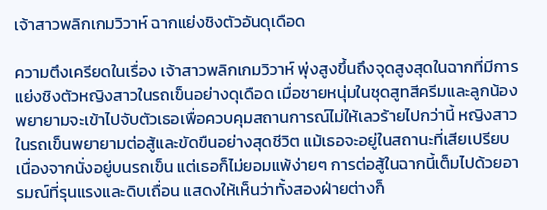เจ้าสาวพลิกเกมวิวาห์ ฉากแย่งชิงตัวอันดุเดือด

ความตึงเครียดในเรื่อง เจ้าสาวพลิกเกมวิวาห์ พุ่งสูงขึ้นถึงจุดสูงสุดในฉากที่มีการแย่งชิงตัวหญิงสาวในรถเข็นอย่างดุเดือด เมื่อชายหนุ่มในชุดสูทสีครีมและลูกน้องพยายามจะเข้าไปจับตัวเธอเพื่อควบคุมสถานการณ์ไม่ให้เลวร้ายไปกว่านี้ หญิงสาวในรถเข็นพยายามต่อสู้และขัดขืนอย่างสุดชีวิต แม้เธอจะอยู่ในสถานะที่เสียเปรียบเนื่องจากนั่งอยู่บนรถเข็น แต่เธอก็ไม่ยอมแพ้ง่ายๆ การต่อสู้ในฉากนี้เต็มไปด้วยอารมณ์ที่รุนแรงและดิบเถื่อน แสดงให้เห็นว่าทั้งสองฝ่ายต่างก็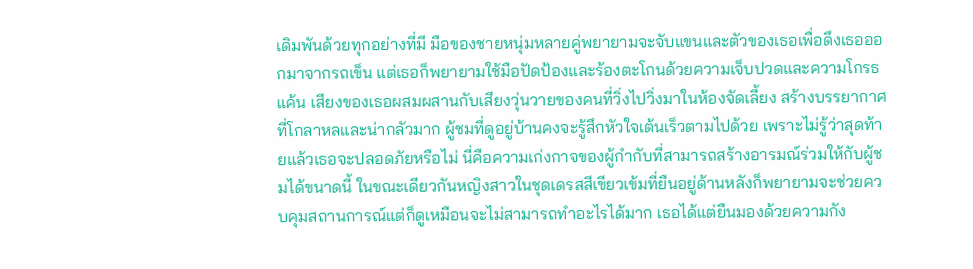เดิมพันด้วยทุกอย่างที่มี มือของชายหนุ่มหลายคู่พยายามจะจับแขนและตัวของเธอเพื่อดึงเธอออกมาจากรถเข็น แต่เธอก็พยายามใช้มือปัดป้องและร้องตะโกนด้วยความเจ็บปวดและความโกรธแค้น เสียงของเธอผสมผสานกับเสียงวุ่นวายของคนที่วิ่งไปวิ่งมาในห้องจัดเลี้ยง สร้างบรรยากาศที่โกลาหลและน่ากลัวมาก ผู้ชมที่ดูอยู่บ้านคงจะรู้สึกหัวใจเต้นเร็วตามไปด้วย เพราะไม่รู้ว่าสุดท้ายแล้วเธอจะปลอดภัยหรือไม่ นี่คือความเก่งกาจของผู้กำกับที่สามารถสร้างอารมณ์ร่วมให้กับผู้ชมได้ขนาดนี้ ในขณะเดียวกันหญิงสาวในชุดเดรสสีเขียวเข้มที่ยืนอยู่ด้านหลังก็พยายามจะช่วยควบคุมสถานการณ์แต่ก็ดูเหมือนจะไม่สามารถทำอะไรได้มาก เธอได้แต่ยืนมองด้วยความกัง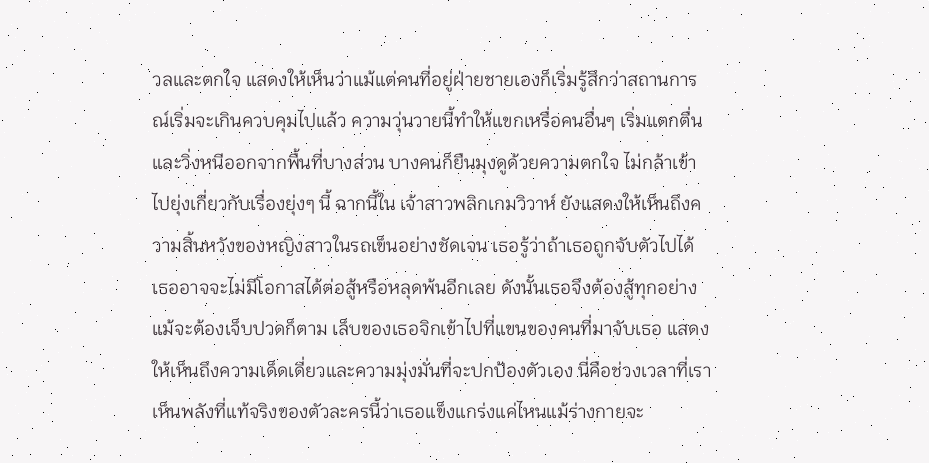วลและตกใจ แสดงให้เห็นว่าแม้แต่คนที่อยู่ฝ่ายชายเองก็เริ่มรู้สึกว่าสถานการณ์เริ่มจะเกินควบคุมไปแล้ว ความวุ่นวายนี้ทำให้แขกเหรื่อคนอื่นๆ เริ่มแตกตื่นและวิ่งหนีออกจากพื้นที่บางส่วน บางคนก็ยืนมุงดูด้วยความตกใจ ไม่กล้าเข้าไปยุ่งเกี่ยวกับเรื่องยุ่งๆ นี้ ฉากนี้ใน เจ้าสาวพลิกเกมวิวาห์ ยังแสดงให้เห็นถึงความสิ้นหวังของหญิงสาวในรถเข็นอย่างชัดเจน เธอรู้ว่าถ้าเธอถูกจับตัวไปได้ เธออาจจะไม่มีโอกาสได้ต่อสู้หรือหลุดพ้นอีกเลย ดังนั้นเธอจึงต้องสู้ทุกอย่างแม้จะต้องเจ็บปวดก็ตาม เล็บของเธอจิกเข้าไปที่แขนของคนที่มาจับเธอ แสดงให้เห็นถึงความเด็ดเดี่ยวและความมุ่งมั่นที่จะปกป้องตัวเอง นี่คือช่วงเวลาที่เราเห็นพลังที่แท้จริงของตัวละครนี้ว่าเธอแข็งแกร่งแค่ไหนแม้ร่างกายจะ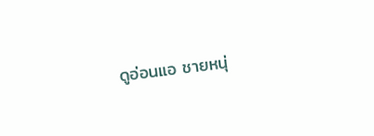ดูอ่อนแอ ชายหนุ่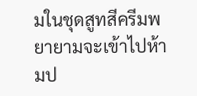มในชุดสูทสีครีมพยายามจะเข้าไปห้ามป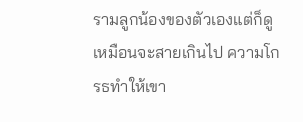รามลูกน้องของตัวเองแต่ก็ดูเหมือนจะสายเกินไป ความโกรธทำให้เขา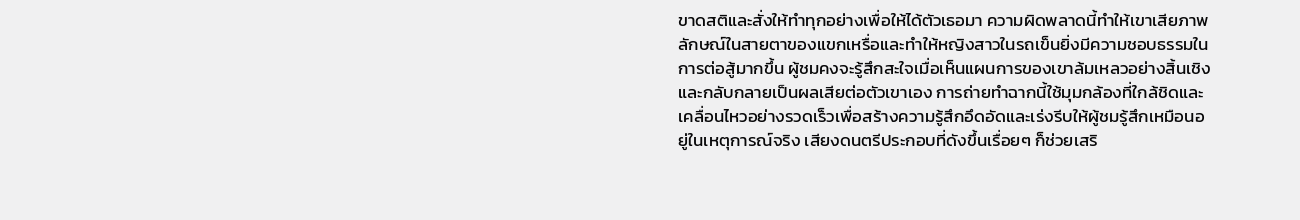ขาดสติและสั่งให้ทำทุกอย่างเพื่อให้ได้ตัวเธอมา ความผิดพลาดนี้ทำให้เขาเสียภาพลักษณ์ในสายตาของแขกเหรื่อและทำให้หญิงสาวในรถเข็นยิ่งมีความชอบธรรมในการต่อสู้มากขึ้น ผู้ชมคงจะรู้สึกสะใจเมื่อเห็นแผนการของเขาล้มเหลวอย่างสิ้นเชิงและกลับกลายเป็นผลเสียต่อตัวเขาเอง การถ่ายทำฉากนี้ใช้มุมกล้องที่ใกล้ชิดและเคลื่อนไหวอย่างรวดเร็วเพื่อสร้างความรู้สึกอึดอัดและเร่งรีบให้ผู้ชมรู้สึกเหมือนอยู่ในเหตุการณ์จริง เสียงดนตรีประกอบที่ดังขึ้นเรื่อยๆ ก็ช่วยเสริ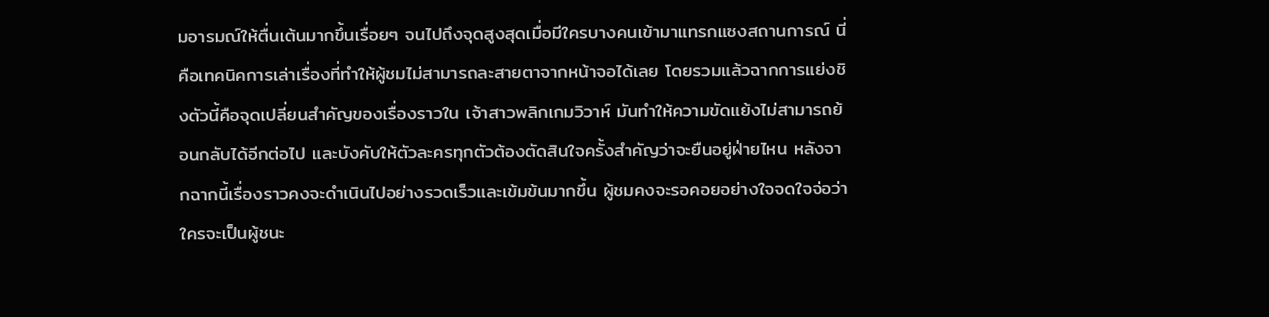มอารมณ์ให้ตื่นเต้นมากขึ้นเรื่อยๆ จนไปถึงจุดสูงสุดเมื่อมีใครบางคนเข้ามาแทรกแซงสถานการณ์ นี่คือเทคนิคการเล่าเรื่องที่ทำให้ผู้ชมไม่สามารถละสายตาจากหน้าจอได้เลย โดยรวมแล้วฉากการแย่งชิงตัวนี้คือจุดเปลี่ยนสำคัญของเรื่องราวใน เจ้าสาวพลิกเกมวิวาห์ มันทำให้ความขัดแย้งไม่สามารถย้อนกลับได้อีกต่อไป และบังคับให้ตัวละครทุกตัวต้องตัดสินใจครั้งสำคัญว่าจะยืนอยู่ฝ่ายไหน หลังจากฉากนี้เรื่องราวคงจะดำเนินไปอย่างรวดเร็วและเข้มข้นมากขึ้น ผู้ชมคงจะรอคอยอย่างใจจดใจจ่อว่าใครจะเป็นผู้ชนะ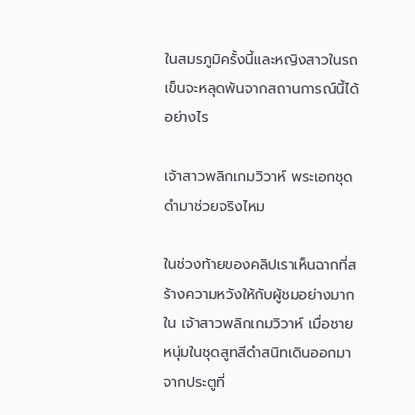ในสมรภูมิครั้งนี้และหญิงสาวในรถเข็นจะหลุดพ้นจากสถานการณ์นี้ได้อย่างไร

เจ้าสาวพลิกเกมวิวาห์ พระเอกชุดดำมาช่วยจริงไหม

ในช่วงท้ายของคลิปเราเห็นฉากที่สร้างความหวังให้กับผู้ชมอย่างมากใน เจ้าสาวพลิกเกมวิวาห์ เมื่อชายหนุ่มในชุดสูทสีดำสนิทเดินออกมาจากประตูที่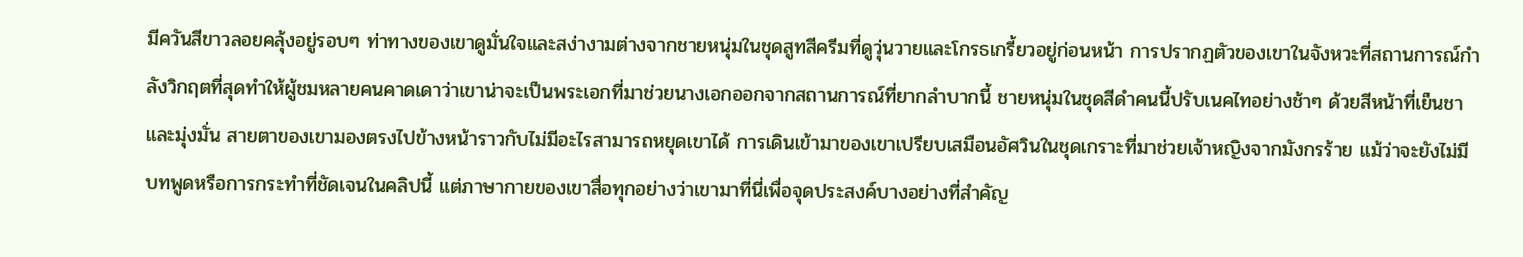มีควันสีขาวลอยคลุ้งอยู่รอบๆ ท่าทางของเขาดูมั่นใจและสง่างามต่างจากชายหนุ่มในชุดสูทสีครีมที่ดูวุ่นวายและโกรธเกรี้ยวอยู่ก่อนหน้า การปรากฏตัวของเขาในจังหวะที่สถานการณ์กำลังวิกฤตที่สุดทำให้ผู้ชมหลายคนคาดเดาว่าเขาน่าจะเป็นพระเอกที่มาช่วยนางเอกออกจากสถานการณ์ที่ยากลำบากนี้ ชายหนุ่มในชุดสีดำคนนี้ปรับเนคไทอย่างช้าๆ ด้วยสีหน้าที่เย็นชาและมุ่งมั่น สายตาของเขามองตรงไปข้างหน้าราวกับไม่มีอะไรสามารถหยุดเขาได้ การเดินเข้ามาของเขาเปรียบเสมือนอัศวินในชุดเกราะที่มาช่วยเจ้าหญิงจากมังกรร้าย แม้ว่าจะยังไม่มีบทพูดหรือการกระทำที่ชัดเจนในคลิปนี้ แต่ภาษากายของเขาสื่อทุกอย่างว่าเขามาที่นี่เพื่อจุดประสงค์บางอย่างที่สำคัญ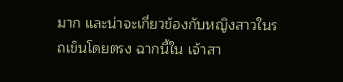มาก และน่าจะเกี่ยวข้องกับหญิงสาวในรถเข็นโดยตรง ฉากนี้ใน เจ้าสา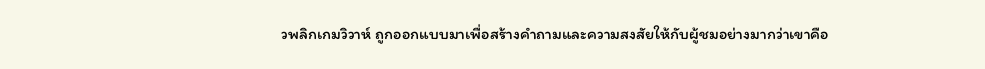วพลิกเกมวิวาห์ ถูกออกแบบมาเพื่อสร้างคำถามและความสงสัยให้กับผู้ชมอย่างมากว่าเขาคือ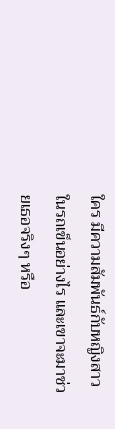ใคร มีความสัมพันธ์กับหญิงสาวในรถเข็นอย่างไร และเขาจะมาช่วยเธอจริงๆ หรือ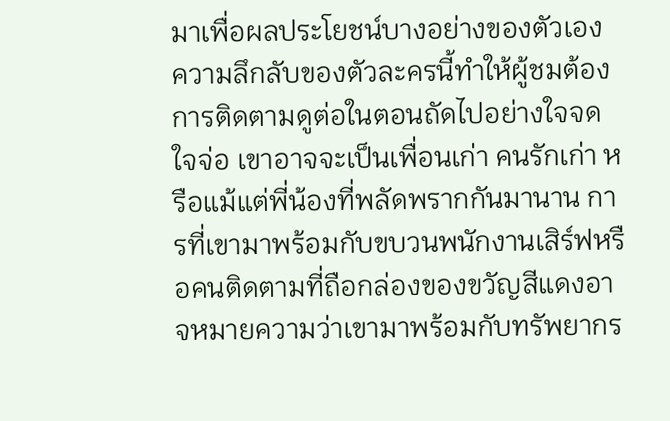มาเพื่อผลประโยชน์บางอย่างของตัวเอง ความลึกลับของตัวละครนี้ทำให้ผู้ชมต้องการติดตามดูต่อในตอนถัดไปอย่างใจจดใจจ่อ เขาอาจจะเป็นเพื่อนเก่า คนรักเก่า หรือแม้แต่พี่น้องที่พลัดพรากกันมานาน การที่เขามาพร้อมกับขบวนพนักงานเสิร์ฟหรือคนติดตามที่ถือกล่องของขวัญสีแดงอาจหมายความว่าเขามาพร้อมกับทรัพยากร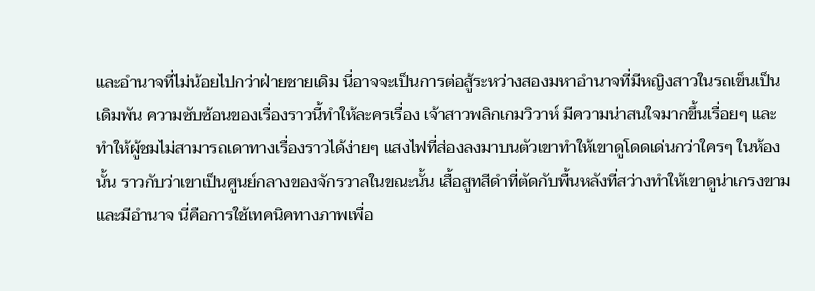และอำนาจที่ไม่น้อยไปกว่าฝ่ายชายเดิม นี่อาจจะเป็นการต่อสู้ระหว่างสองมหาอำนาจที่มีหญิงสาวในรถเข็นเป็นเดิมพัน ความซับซ้อนของเรื่องราวนี้ทำให้ละครเรื่อง เจ้าสาวพลิกเกมวิวาห์ มีความน่าสนใจมากขึ้นเรื่อยๆ และทำให้ผู้ชมไม่สามารถเดาทางเรื่องราวได้ง่ายๆ แสงไฟที่ส่องลงมาบนตัวเขาทำให้เขาดูโดดเด่นกว่าใครๆ ในห้องนั้น ราวกับว่าเขาเป็นศูนย์กลางของจักรวาลในขณะนั้น เสื้อสูทสีดำที่ตัดกับพื้นหลังที่สว่างทำให้เขาดูน่าเกรงขามและมีอำนาจ นี่คือการใช้เทคนิคทางภาพเพื่อ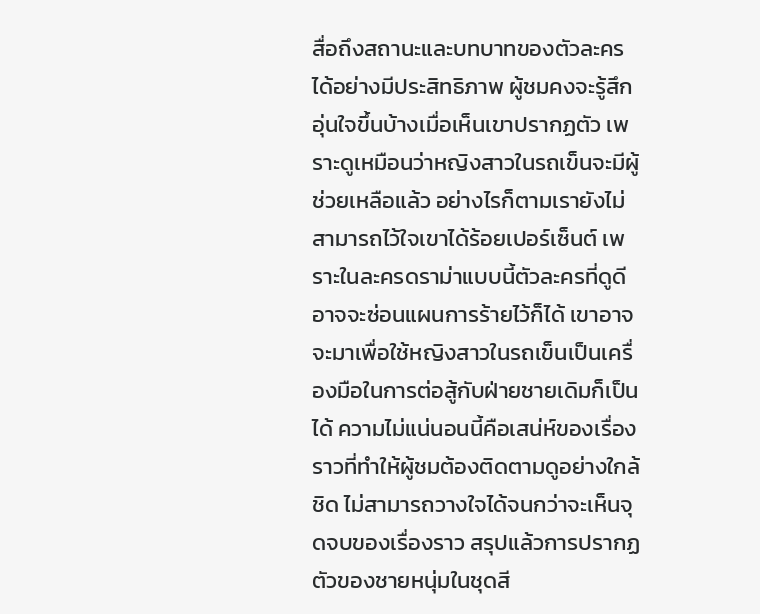สื่อถึงสถานะและบทบาทของตัวละครได้อย่างมีประสิทธิภาพ ผู้ชมคงจะรู้สึกอุ่นใจขึ้นบ้างเมื่อเห็นเขาปรากฏตัว เพราะดูเหมือนว่าหญิงสาวในรถเข็นจะมีผู้ช่วยเหลือแล้ว อย่างไรก็ตามเรายังไม่สามารถไว้ใจเขาได้ร้อยเปอร์เซ็นต์ เพราะในละครดราม่าแบบนี้ตัวละครที่ดูดีอาจจะซ่อนแผนการร้ายไว้ก็ได้ เขาอาจจะมาเพื่อใช้หญิงสาวในรถเข็นเป็นเครื่องมือในการต่อสู้กับฝ่ายชายเดิมก็เป็นได้ ความไม่แน่นอนนี้คือเสน่ห์ของเรื่องราวที่ทำให้ผู้ชมต้องติดตามดูอย่างใกล้ชิด ไม่สามารถวางใจได้จนกว่าจะเห็นจุดจบของเรื่องราว สรุปแล้วการปรากฏตัวของชายหนุ่มในชุดสี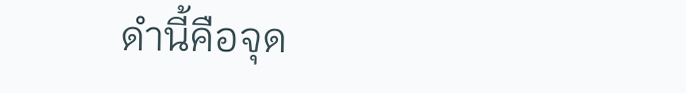ดำนี้คือจุด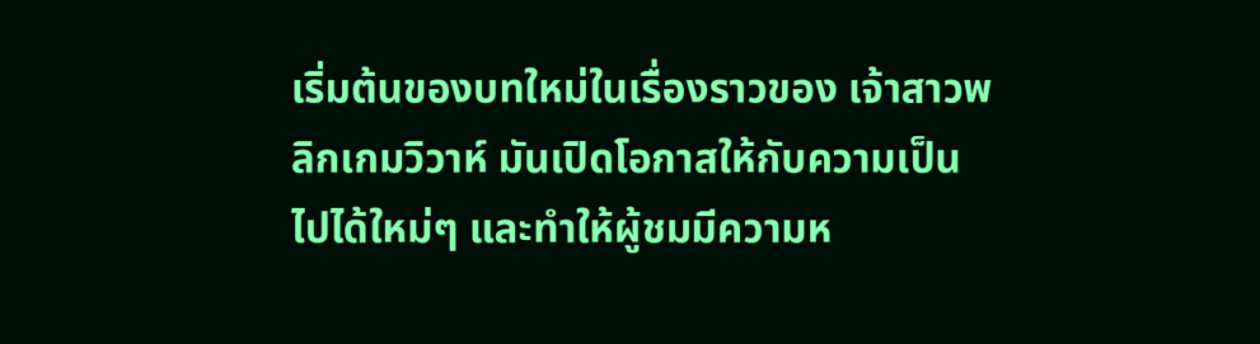เริ่มต้นของบทใหม่ในเรื่องราวของ เจ้าสาวพลิกเกมวิวาห์ มันเปิดโอกาสให้กับความเป็นไปได้ใหม่ๆ และทำให้ผู้ชมมีความห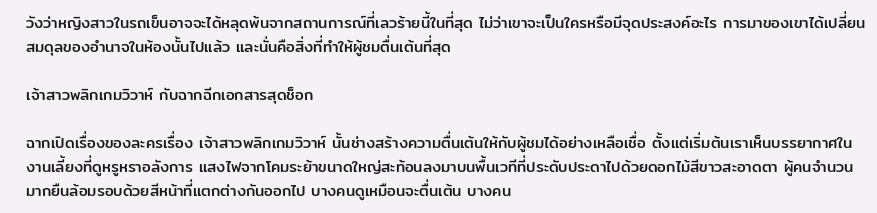วังว่าหญิงสาวในรถเข็นอาจจะได้หลุดพ้นจากสถานการณ์ที่เลวร้ายนี้ในที่สุด ไม่ว่าเขาจะเป็นใครหรือมีจุดประสงค์อะไร การมาของเขาได้เปลี่ยนสมดุลของอำนาจในห้องนั้นไปแล้ว และนั่นคือสิ่งที่ทำให้ผู้ชมตื่นเต้นที่สุด

เจ้าสาวพลิกเกมวิวาห์ กับฉากฉีกเอกสารสุดช็อก

ฉากเปิดเรื่องของละครเรื่อง เจ้าสาวพลิกเกมวิวาห์ นั้นช่างสร้างความตื่นเต้นให้กับผู้ชมได้อย่างเหลือเชื่อ ตั้งแต่เริ่มต้นเราเห็นบรรยากาศในงานเลี้ยงที่ดูหรูหราอลังการ แสงไฟจากโคมระย้าขนาดใหญ่สะท้อนลงมาบนพื้นเวทีที่ประดับประดาไปด้วยดอกไม้สีขาวสะอาดตา ผู้คนจำนวนมากยืนล้อมรอบด้วยสีหน้าที่แตกต่างกันออกไป บางคนดูเหมือนจะตื่นเต้น บางคน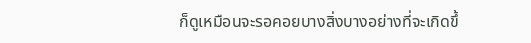ก็ดูเหมือนจะรอคอยบางสิ่งบางอย่างที่จะเกิดขึ้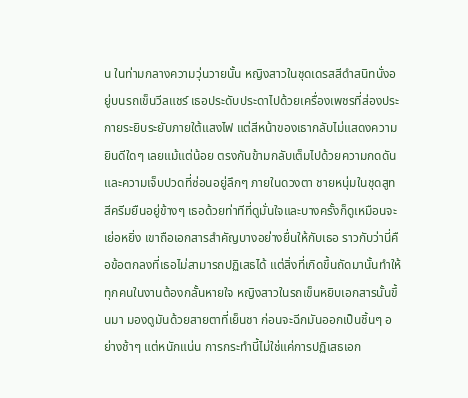น ในท่ามกลางความวุ่นวายนั้น หญิงสาวในชุดเดรสสีดำสนิทนั่งอยู่บนรถเข็นวีลแชร์ เธอประดับประดาไปด้วยเครื่องเพชรที่ส่องประกายระยิบระยับภายใต้แสงไฟ แต่สีหน้าของเธากลับไม่แสดงความยินดีใดๆ เลยแม้แต่น้อย ตรงกันข้ามกลับเต็มไปด้วยความกดดันและความเจ็บปวดที่ซ่อนอยู่ลึกๆ ภายในดวงตา ชายหนุ่มในชุดสูทสีครีมยืนอยู่ข้างๆ เธอด้วยท่าทีที่ดูมั่นใจและบางครั้งก็ดูเหมือนจะเย่อหยิ่ง เขาถือเอกสารสำคัญบางอย่างยื่นให้กับเธอ ราวกับว่านี่คือข้อตกลงที่เธอไม่สามารถปฏิเสธได้ แต่สิ่งที่เกิดขึ้นถัดมานั้นทำให้ทุกคนในงานต้องกลั้นหายใจ หญิงสาวในรถเข็นหยิบเอกสารนั้นขึ้นมา มองดูมันด้วยสายตาที่เย็นชา ก่อนจะฉีกมันออกเป็นชิ้นๆ อย่างช้าๆ แต่หนักแน่น การกระทำนี้ไม่ใช่แค่การปฏิเสธเอก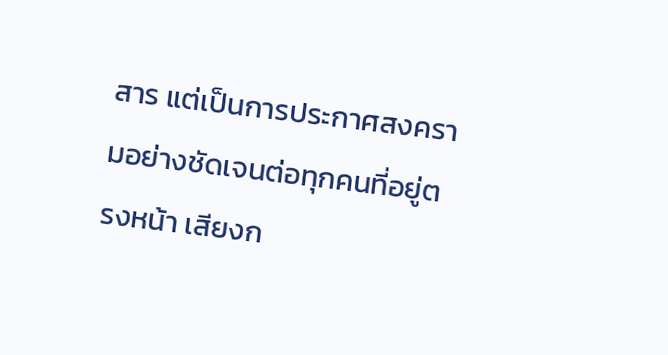สาร แต่เป็นการประกาศสงครามอย่างชัดเจนต่อทุกคนที่อยู่ตรงหน้า เสียงก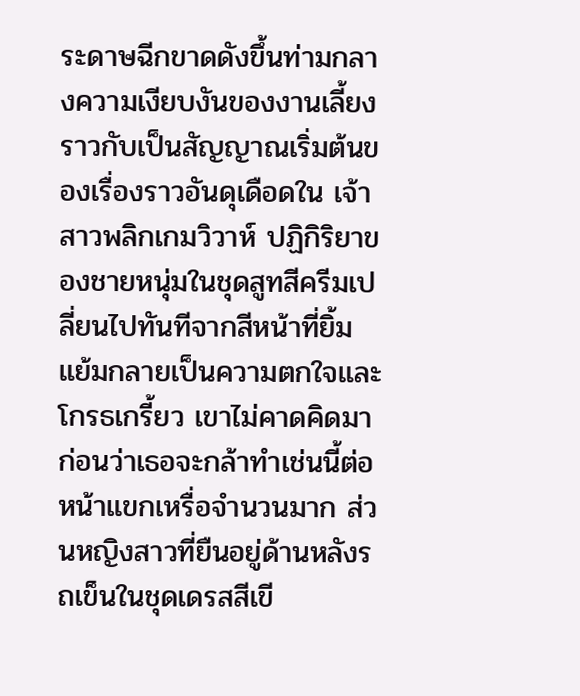ระดาษฉีกขาดดังขึ้นท่ามกลางความเงียบงันของงานเลี้ยง ราวกับเป็นสัญญาณเริ่มต้นของเรื่องราวอันดุเดือดใน เจ้าสาวพลิกเกมวิวาห์ ปฏิกิริยาของชายหนุ่มในชุดสูทสีครีมเปลี่ยนไปทันทีจากสีหน้าที่ยิ้มแย้มกลายเป็นความตกใจและโกรธเกรี้ยว เขาไม่คาดคิดมาก่อนว่าเธอจะกล้าทำเช่นนี้ต่อหน้าแขกเหรื่อจำนวนมาก ส่วนหญิงสาวที่ยืนอยู่ด้านหลังรถเข็นในชุดเดรสสีเขี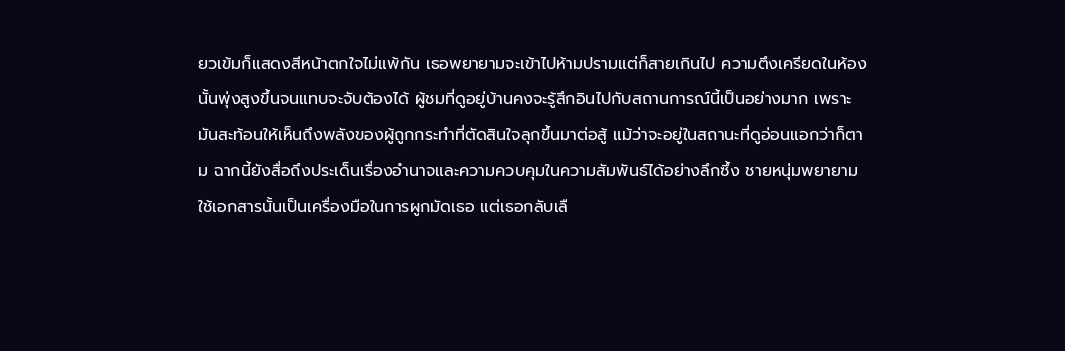ยวเข้มก็แสดงสีหน้าตกใจไม่แพ้กัน เธอพยายามจะเข้าไปห้ามปรามแต่ก็สายเกินไป ความตึงเครียดในห้องนั้นพุ่งสูงขึ้นจนแทบจะจับต้องได้ ผู้ชมที่ดูอยู่บ้านคงจะรู้สึกอินไปกับสถานการณ์นี้เป็นอย่างมาก เพราะมันสะท้อนให้เห็นถึงพลังของผู้ถูกกระทำที่ตัดสินใจลุกขึ้นมาต่อสู้ แม้ว่าจะอยู่ในสถานะที่ดูอ่อนแอกว่าก็ตาม ฉากนี้ยังสื่อถึงประเด็นเรื่องอำนาจและความควบคุมในความสัมพันธ์ได้อย่างลึกซึ้ง ชายหนุ่มพยายามใช้เอกสารนั้นเป็นเครื่องมือในการผูกมัดเธอ แต่เธอกลับเลื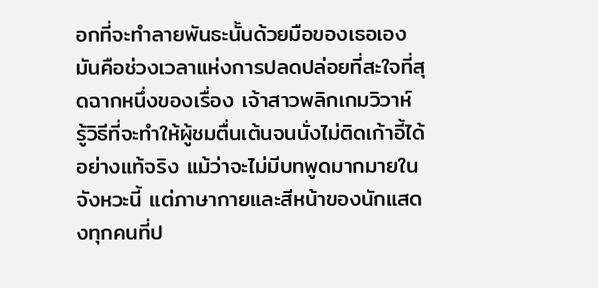อกที่จะทำลายพันธะนั้นด้วยมือของเธอเอง มันคือช่วงเวลาแห่งการปลดปล่อยที่สะใจที่สุดฉากหนึ่งของเรื่อง เจ้าสาวพลิกเกมวิวาห์ รู้วิธีที่จะทำให้ผู้ชมตื่นเต้นจนนั่งไม่ติดเก้าอี้ได้อย่างแท้จริง แม้ว่าจะไม่มีบทพูดมากมายในจังหวะนี้ แต่ภาษากายและสีหน้าของนักแสดงทุกคนที่ป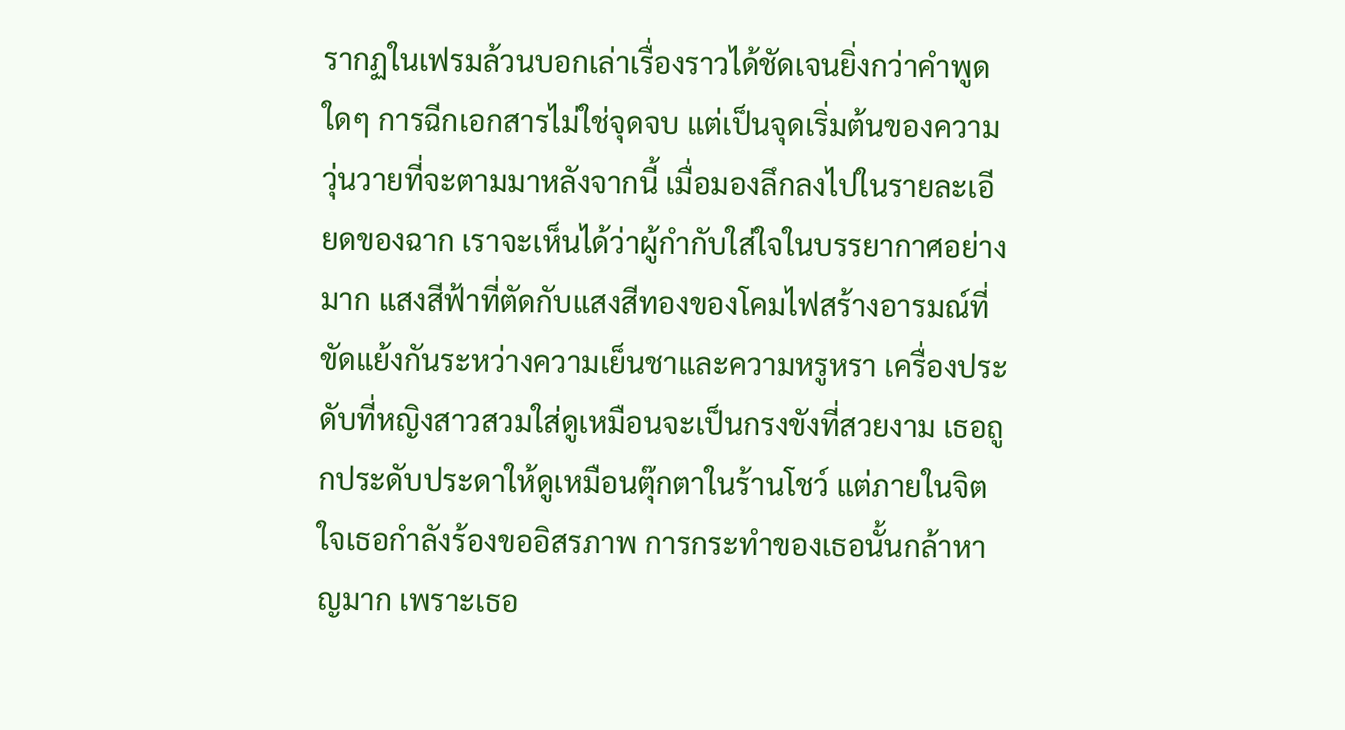รากฏในเฟรมล้วนบอกเล่าเรื่องราวได้ชัดเจนยิ่งกว่าคำพูดใดๆ การฉีกเอกสารไม่ใช่จุดจบ แต่เป็นจุดเริ่มต้นของความวุ่นวายที่จะตามมาหลังจากนี้ เมื่อมองลึกลงไปในรายละเอียดของฉาก เราจะเห็นได้ว่าผู้กำกับใส่ใจในบรรยากาศอย่างมาก แสงสีฟ้าที่ตัดกับแสงสีทองของโคมไฟสร้างอารมณ์ที่ขัดแย้งกันระหว่างความเย็นชาและความหรูหรา เครื่องประดับที่หญิงสาวสวมใส่ดูเหมือนจะเป็นกรงขังที่สวยงาม เธอถูกประดับประดาให้ดูเหมือนตุ๊กตาในร้านโชว์ แต่ภายในจิตใจเธอกำลังร้องขออิสรภาพ การกระทำของเธอนั้นกล้าหาญมาก เพราะเธอ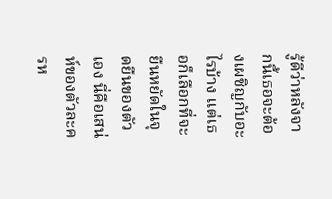รู้ดีว่าหลังจากนี้เธอจะต้องเผชิญกับอะไรบ้าง แต่เธอก็เลือกที่จะยืนหยัดในจุดยืนของตัวเอง นี่คือเสน่ห์ของตัวละครห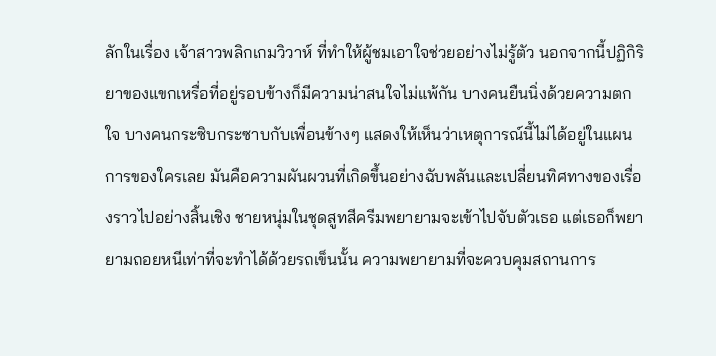ลักในเรื่อง เจ้าสาวพลิกเกมวิวาห์ ที่ทำให้ผู้ชมเอาใจช่วยอย่างไม่รู้ตัว นอกจากนี้ปฏิกิริยาของแขกเหรื่อที่อยู่รอบข้างก็มีความน่าสนใจไม่แพ้กัน บางคนยืนนิ่งด้วยความตกใจ บางคนกระซิบกระซาบกับเพื่อนข้างๆ แสดงให้เห็นว่าเหตุการณ์นี้ไม่ได้อยู่ในแผนการของใครเลย มันคือความผันผวนที่เกิดขึ้นอย่างฉับพลันและเปลี่ยนทิศทางของเรื่องราวไปอย่างสิ้นเชิง ชายหนุ่มในชุดสูทสีครีมพยายามจะเข้าไปจับตัวเธอ แต่เธอก็พยายามถอยหนีเท่าที่จะทำได้ด้วยรถเข็นนั้น ความพยายามที่จะควบคุมสถานการ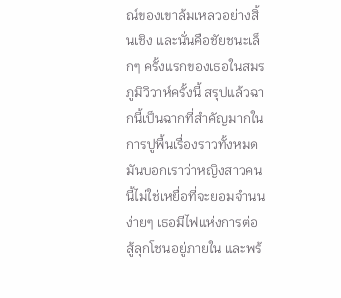ณ์ของเขาล้มเหลวอย่างสิ้นเชิง และนั่นคือชัยชนะเล็กๆ ครั้งแรกของเธอในสมรภูมิวิวาห์ครั้งนี้ สรุปแล้วฉากนี้เป็นฉากที่สำคัญมากในการปูพื้นเรื่องราวทั้งหมด มันบอกเราว่าหญิงสาวคนนี้ไม่ใช่เหยื่อที่จะยอมจำนนง่ายๆ เธอมีไฟแห่งการต่อสู้ลุกโชนอยู่ภายใน และพร้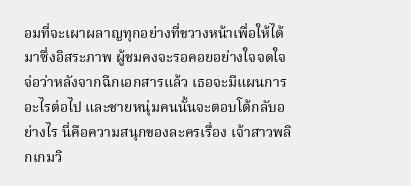อมที่จะเผาผลาญทุกอย่างที่ขวางหน้าเพื่อให้ได้มาซึ่งอิสระภาพ ผู้ชมคงจะรอคอยอย่างใจจดใจจ่อว่าหลังจากฉีกเอกสารแล้ว เธอจะมีแผนการอะไรต่อไป และชายหนุ่มคนนั้นจะตอบโต้กลับอย่างไร นี่คือความสนุกของละครเรื่อง เจ้าสาวพลิกเกมวิ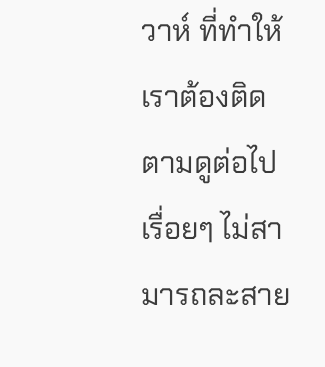วาห์ ที่ทำให้เราต้องติดตามดูต่อไปเรื่อยๆ ไม่สามารถละสาย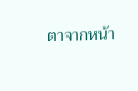ตาจากหน้า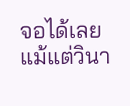จอได้เลยแม้แต่วินา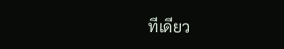ทีเดียว